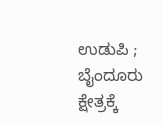ಉಡುಪಿ ; ಬೈಂದೂರು ಕ್ಷೇತ್ರಕ್ಕೆ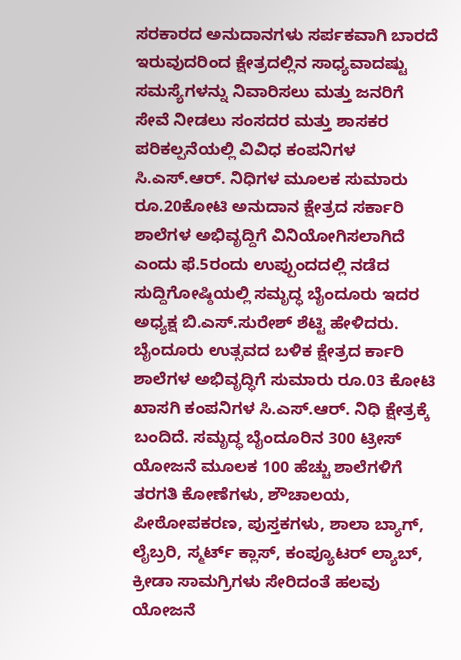ಸರಕಾರದ ಅನುದಾನಗಳು ಸರ್ಪಕವಾಗಿ ಬಾರದೆ ಇರುವುದರಿಂದ ಕ್ಷೇತ್ರದಲ್ಲಿನ ಸಾಧ್ಯವಾದಷ್ಟು ಸಮಸ್ಯೆಗಳನ್ನು ನಿವಾರಿಸಲು ಮತ್ತು ಜನರಿಗೆ ಸೇವೆ ನೀಡಲು ಸಂಸದರ ಮತ್ತು ಶಾಸಕರ ಪರಿಕಲ್ಪನೆಯಲ್ಲಿ ವಿವಿಧ ಕಂಪನಿಗಳ ಸಿ.ಎಸ್.ಆರ್. ನಿಧಿಗಳ ಮೂಲಕ ಸುಮಾರು ರೂ.20ಕೋಟಿ ಅನುದಾನ ಕ್ಷೇತ್ರದ ಸರ್ಕಾರಿ ಶಾಲೆಗಳ ಅಭಿವೃದ್ದಿಗೆ ವಿನಿಯೋಗಿಸಲಾಗಿದೆ ಎಂದು ಫೆ.5ರಂದು ಉಪ್ಪುಂದದಲ್ಲಿ ನಡೆದ ಸುದ್ದಿಗೋಷ್ಠಿಯಲ್ಲಿ ಸಮೃದ್ಧ ಬೈಂದೂರು ಇದರ ಅಧ್ಯಕ್ಷ ಬಿ.ಎಸ್.ಸುರೇಶ್ ಶೆಟ್ಟಿ ಹೇಳಿದರು.
ಬೈಂದೂರು ಉತ್ಸವದ ಬಳಿಕ ಕ್ಷೇತ್ರದ ರ್ಕಾರಿ ಶಾಲೆಗಳ ಅಭಿವೃದ್ಧಿಗೆ ಸುಮಾರು ರೂ.03 ಕೋಟಿ ಖಾಸಗಿ ಕಂಪನಿಗಳ ಸಿ.ಎಸ್.ಆರ್. ನಿಧಿ ಕ್ಷೇತ್ರಕ್ಕೆ ಬಂದಿದೆ. ಸಮೃದ್ಧ ಬೈಂದೂರಿನ 300 ಟ್ರೀಸ್ ಯೋಜನೆ ಮೂಲಕ 100 ಹೆಚ್ಚು ಶಾಲೆಗಳಿಗೆ ತರಗತಿ ಕೋಣೆಗಳು, ಶೌಚಾಲಯ, ಪೀಠೋಪಕರಣ, ಪುಸ್ತಕಗಳು, ಶಾಲಾ ಬ್ಯಾಗ್, ಲೈಬ್ರರಿ, ಸ್ಮರ್ಟ್ ಕ್ಲಾಸ್, ಕಂಪ್ಯೂಟರ್ ಲ್ಯಾಬ್, ಕ್ರೀಡಾ ಸಾಮಗ್ರಿಗಳು ಸೇರಿದಂತೆ ಹಲವು ಯೋಜನೆ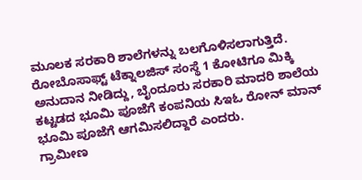ಮೂಲಕ ಸರಕಾರಿ ಶಾಲೆಗಳನ್ನು ಬಲಗೊಳಿಸಲಾಗುತ್ತಿದೆ. ರೋಬೊಸಾಫ್ಟ್ ಟೆಕ್ನಾಲಜಿಸ್ ಸಂಸ್ಥೆ 1 ಕೋಟಿಗೂ ಮಿಕ್ಕಿ ಅನುದಾನ ನೀಡಿದ್ದು, ಬೈಂದೂರು ಸರಕಾರಿ ಮಾದರಿ ಶಾಲೆಯ ಕಟ್ಟಡದ ಭೂಮಿ ಪೂಜೆಗೆ ಕಂಪನಿಯ ಸಿಇಓ ರೋನ್ ಮಾನ್ ಭೂಮಿ ಪೂಜೆಗೆ ಆಗಮಿಸಲಿದ್ದಾರೆ ಎಂದರು.
ಗ್ರಾಮೀಣ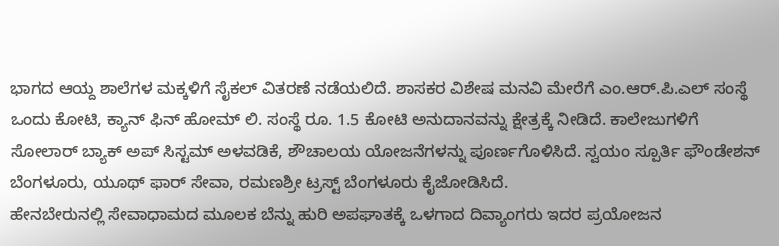ಭಾಗದ ಆಯ್ದ ಶಾಲೆಗಳ ಮಕ್ಕಳಿಗೆ ಸೈಕಲ್ ವಿತರಣೆ ನಡೆಯಲಿದೆ. ಶಾಸಕರ ವಿಶೇಷ ಮನವಿ ಮೇರೆಗೆ ಎಂ.ಆರ್.ಪಿ.ಎಲ್ ಸಂಸ್ಥೆ ಒಂದು ಕೋಟಿ, ಕ್ಯಾನ್ ಫಿನ್ ಹೋಮ್ ಲಿ. ಸಂಸ್ಥೆ ರೂ. 1.5 ಕೋಟಿ ಅನುದಾನವನ್ನು ಕ್ಷೇತ್ರಕ್ಕೆ ನೀಡಿದೆ. ಕಾಲೇಜುಗಳಿಗೆ ಸೋಲಾರ್ ಬ್ಯಾಕ್ ಅಪ್ ಸಿಸ್ಟಮ್ ಅಳವಡಿಕೆ, ಶೌಚಾಲಯ ಯೋಜನೆಗಳನ್ನು ಪೂರ್ಣಗೊಳಿಸಿದೆ. ಸ್ವಯಂ ಸ್ಪೂರ್ತಿ ಫೌಂಡೇಶನ್ ಬೆಂಗಳೂರು, ಯೂಥ್ ಫಾರ್ ಸೇವಾ, ರಮಣಶ್ರೀ ಟ್ರಸ್ಟ್ ಬೆಂಗಳೂರು ಕೈಜೋಡಿಸಿದೆ.
ಹೇನಬೇರುನಲ್ಲಿ ಸೇವಾಧಾಮದ ಮೂಲಕ ಬೆನ್ನು ಹುರಿ ಅಪಘಾತಕ್ಕೆ ಒಳಗಾದ ದಿವ್ಯಾಂಗರು ಇದರ ಪ್ರಯೋಜನ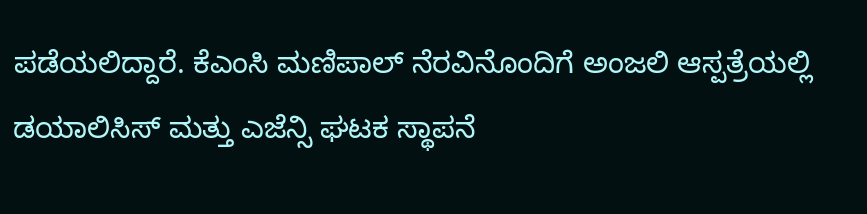ಪಡೆಯಲಿದ್ದಾರೆ. ಕೆಎಂಸಿ ಮಣಿಪಾಲ್ ನೆರವಿನೊಂದಿಗೆ ಅಂಜಲಿ ಆಸ್ಪತ್ರೆಯಲ್ಲಿ ಡಯಾಲಿಸಿಸ್ ಮತ್ತು ಎಜೆನ್ಸಿ ಘಟಕ ಸ್ಥಾಪನೆ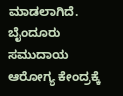ಮಾಡಲಾಗಿದೆ. ಬೈಂದೂರು ಸಮುದಾಯ ಆರೋಗ್ಯ ಕೇಂದ್ರಕ್ಕೆ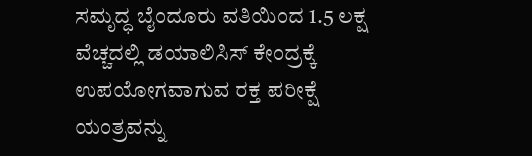ಸಮೃದ್ಧ ಬೈಂದೂರು ವತಿಯಿಂದ 1.5 ಲಕ್ಷ ವೆಚ್ಚದಲ್ಲಿ ಡಯಾಲಿಸಿಸ್ ಕೇಂದ್ರಕ್ಕೆ ಉಪಯೋಗವಾಗುವ ರಕ್ತ ಪರೀಕ್ಷೆ ಯಂತ್ರವನ್ನು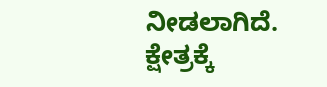ನೀಡಲಾಗಿದೆ.
ಕ್ಷೇತ್ರಕ್ಕೆ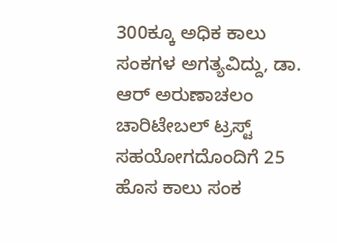300ಕ್ಕೂ ಅಧಿಕ ಕಾಲು ಸಂಕಗಳ ಅಗತ್ಯವಿದ್ದು, ಡಾ. ಆರ್ ಅರುಣಾಚಲಂ ಚಾರಿಟೇಬಲ್ ಟ್ರಸ್ಟ್ ಸಹಯೋಗದೊಂದಿಗೆ 25 ಹೊಸ ಕಾಲು ಸಂಕ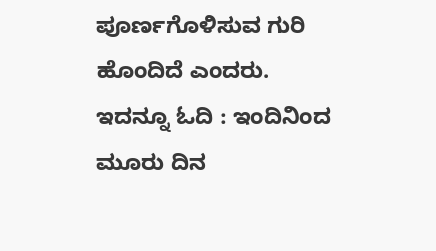ಪೂರ್ಣಗೊಳಿಸುವ ಗುರಿ ಹೊಂದಿದೆ ಎಂದರು.
ಇದನ್ನೂ ಓದಿ : ಇಂದಿನಿಂದ ಮೂರು ದಿನ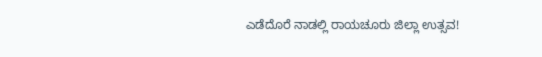ಎಡೆದೊರೆ ನಾಡಲ್ಲಿ ರಾಯಚೂರು ಜಿಲ್ಲಾ ಉತ್ಸವ!